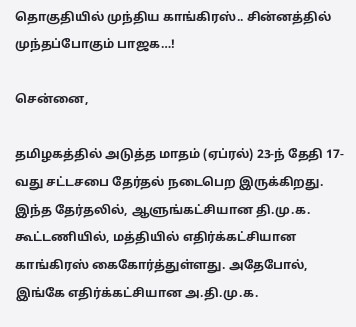தொகுதியில் முந்திய காங்கிரஸ்.. சின்னத்தில் முந்தப்போகும் பாஜக…!

சென்னை,

தமிழகத்தில் அடுத்த மாதம் (ஏப்ரல்) 23-ந் தேதி 17-வது சட்டசபை தேர்தல் நடைபெற இருக்கிறது. இந்த தேர்தலில், ஆளுங்கட்சியான தி.மு.க. கூட்டணியில், மத்தியில் எதிர்க்கட்சியான காங்கிரஸ் கைகோர்த்துள்ளது. அதேபோல், இங்கே எதிர்க்கட்சியான அ.தி.மு.க.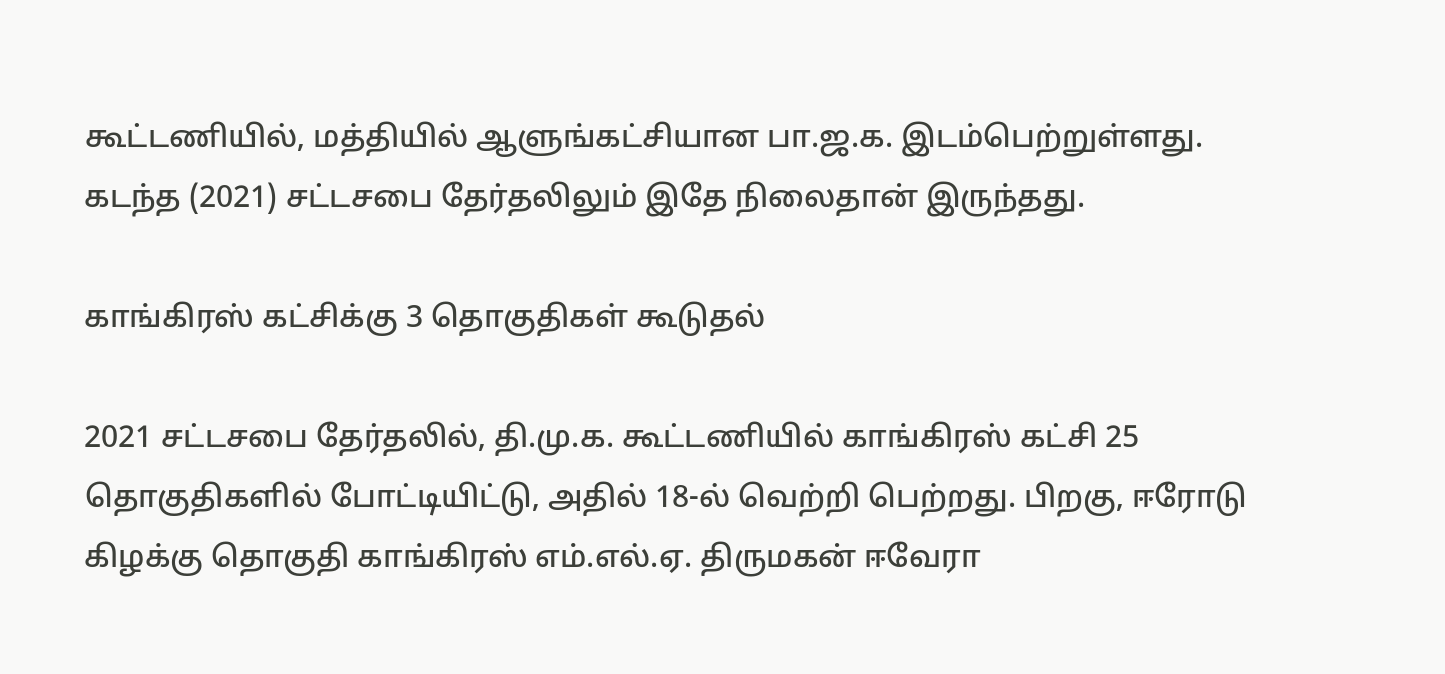கூட்டணியில், மத்தியில் ஆளுங்கட்சியான பா.ஜ.க. இடம்பெற்றுள்ளது. கடந்த (2021) சட்டசபை தேர்தலிலும் இதே நிலைதான் இருந்தது.

காங்கிரஸ் கட்சிக்கு 3 தொகுதிகள் கூடுதல்

2021 சட்டசபை தேர்தலில், தி.மு.க. கூட்டணியில் காங்கிரஸ் கட்சி 25 தொகுதிகளில் போட்டியிட்டு, அதில் 18-ல் வெற்றி பெற்றது. பிறகு, ஈரோடு கிழக்கு தொகுதி காங்கிரஸ் எம்.எல்.ஏ. திருமகன் ஈவேரா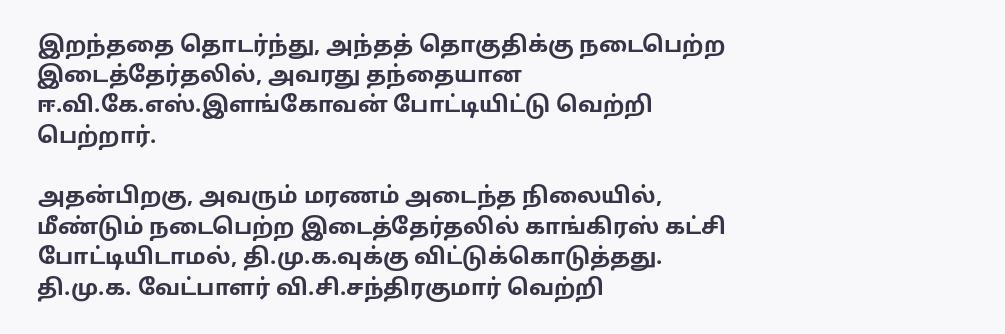இறந்ததை தொடர்ந்து, அந்தத் தொகுதிக்கு நடைபெற்ற இடைத்தேர்தலில், அவரது தந்தையான ஈ.வி.கே.எஸ்.இளங்கோவன் போட்டியிட்டு வெற்றி பெற்றார்.

அதன்பிறகு, அவரும் மரணம் அடைந்த நிலையில், மீண்டும் நடைபெற்ற இடைத்தேர்தலில் காங்கிரஸ் கட்சி போட்டியிடாமல், தி.மு.க.வுக்கு விட்டுக்கொடுத்தது. தி.மு.க. வேட்பாளர் வி.சி.சந்திரகுமார் வெற்றி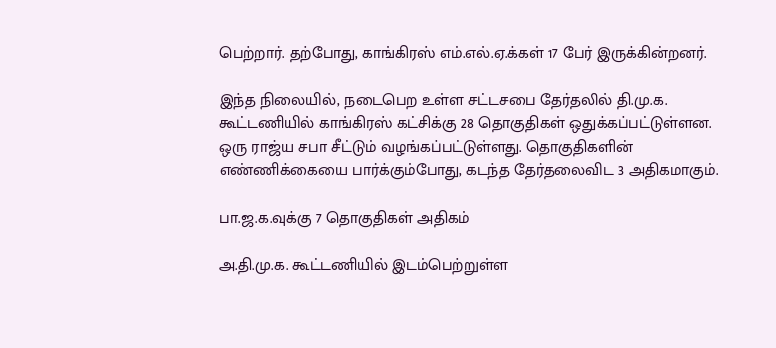பெற்றார். தற்போது, காங்கிரஸ் எம்.எல்.ஏ.க்கள் 17 பேர் இருக்கின்றனர்.

இந்த நிலையில், நடைபெற உள்ள சட்டசபை தேர்தலில் தி.மு.க. கூட்டணியில் காங்கிரஸ் கட்சிக்கு 28 தொகுதிகள் ஒதுக்கப்பட்டுள்ளன. ஒரு ராஜ்ய சபா சீட்டும் வழங்கப்பட்டுள்ளது. தொகுதிகளின் எண்ணிக்கையை பார்க்கும்போது, கடந்த தேர்தலைவிட 3 அதிகமாகும்.

பா.ஜ.க.வுக்கு 7 தொகுதிகள் அதிகம்

அ.தி.மு.க. கூட்டணியில் இடம்பெற்றுள்ள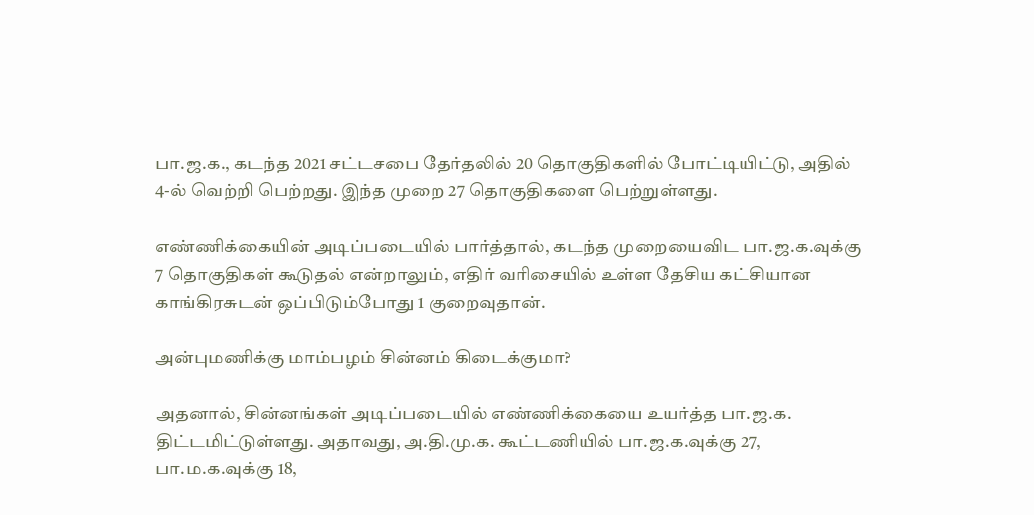பா.ஜ.க., கடந்த 2021 சட்டசபை தேர்தலில் 20 தொகுதிகளில் போட்டியிட்டு, அதில் 4-ல் வெற்றி பெற்றது. இந்த முறை 27 தொகுதிகளை பெற்றுள்ளது.

எண்ணிக்கையின் அடிப்படையில் பார்த்தால், கடந்த முறையைவிட பா.ஜ.க.வுக்கு 7 தொகுதிகள் கூடுதல் என்றாலும், எதிர் வரிசையில் உள்ள தேசிய கட்சியான காங்கிரசுடன் ஒப்பிடும்போது 1 குறைவுதான்.

அன்புமணிக்கு மாம்பழம் சின்னம் கிடைக்குமா?

அதனால், சின்னங்கள் அடிப்படையில் எண்ணிக்கையை உயர்த்த பா.ஜ.க. திட்டமிட்டுள்ளது. அதாவது, அ.தி.மு.க. கூட்டணியில் பா.ஜ.க.வுக்கு 27, பா.ம.க.வுக்கு 18,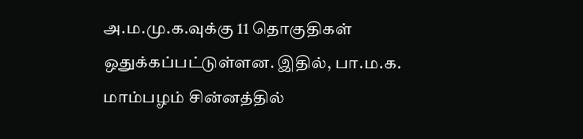அ.ம.மு.க.வுக்கு 11 தொகுதிகள் ஒதுக்கப்பட்டுள்ளன. இதில், பா.ம.க. மாம்பழம் சின்னத்தில்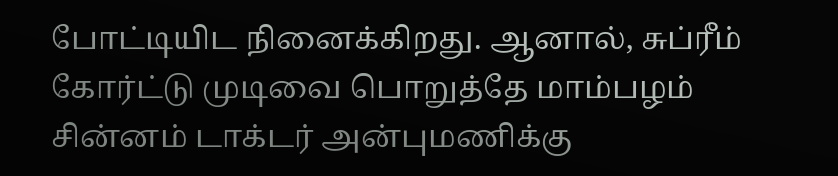போட்டியிட நினைக்கிறது. ஆனால், சுப்ரீம் கோர்ட்டு முடிவை பொறுத்தே மாம்பழம் சின்னம் டாக்டர் அன்புமணிக்கு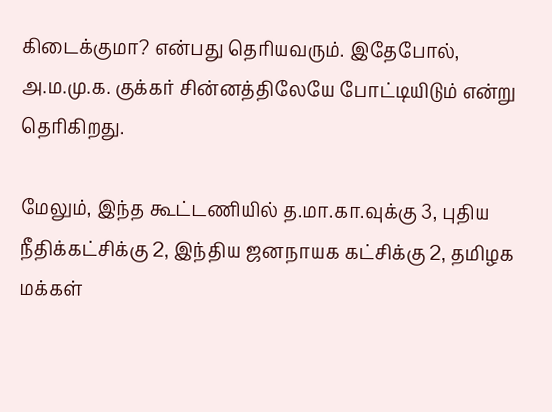கிடைக்குமா? என்பது தெரியவரும். இதேபோல், அ.ம.மு.க. குக்கர் சின்னத்திலேயே போட்டியிடும் என்று தெரிகிறது.

மேலும், இந்த கூட்டணியில் த.மா.கா.வுக்கு 3, புதிய நீதிக்கட்சிக்கு 2, இந்திய ஜனநாயக கட்சிக்கு 2, தமிழக மக்கள்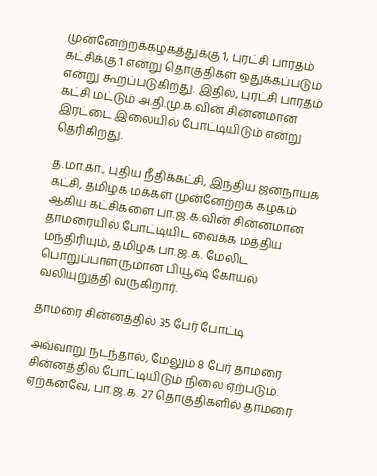முன்னேற்றக்கழகத்துக்கு 1, புரட்சி பாரதம் கட்சிக்கு 1 என்று தொகுதிகள் ஒதுக்கப்படும் என்று கூறப்படுகிறது. இதில், புரட்சி பாரதம் கட்சி மட்டும் அ.தி.மு.க.வின் சின்னமான இரட்டை இலையில் போட்டியிடும் என்று தெரிகிறது.

த.மா.கா., புதிய நீதிக்கட்சி, இந்திய ஜனநாயக கட்சி, தமிழக மக்கள் முன்னேற்றக் கழகம் ஆகிய கட்சிகளை பா.ஜ.க.வின் சின்னமான தாமரையில் போட்டியிட வைக்க மத்திய மந்திரியும், தமிழக பா.ஜ.க. மேலிட பொறுப்பாளருமான பியூஷ் கோயல் வலியுறுத்தி வருகிறார்.

தாமரை சின்னத்தில் 35 பேர் போட்டி

அவ்வாறு நடந்தால், மேலும் 8 பேர் தாமரை சின்னத்தில் போட்டியிடும் நிலை ஏற்படும். ஏற்கனவே, பா.ஜ.க. 27 தொகுதிகளில் தாமரை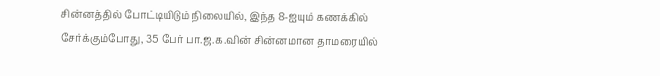சின்னத்தில் போட்டியிடும் நிலையில், இந்த 8-ஐயும் கணக்கில் சேர்க்கும்போது, 35 பேர் பா.ஜ.க.வின் சின்னமான தாமரையில்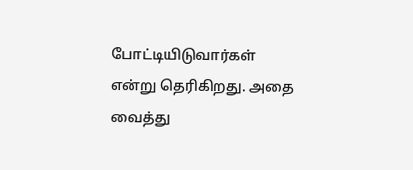போட்டியிடுவார்கள் என்று தெரிகிறது. அதை வைத்து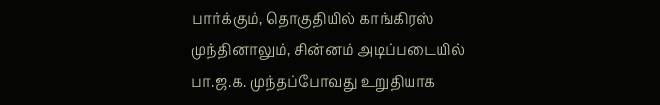பார்க்கும், தொகுதியில் காங்கிரஸ் முந்தினாலும், சின்னம் அடிப்படையில் பா.ஜ.க. முந்தப்போவது உறுதியாக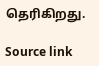தெரிகிறது.

Source link